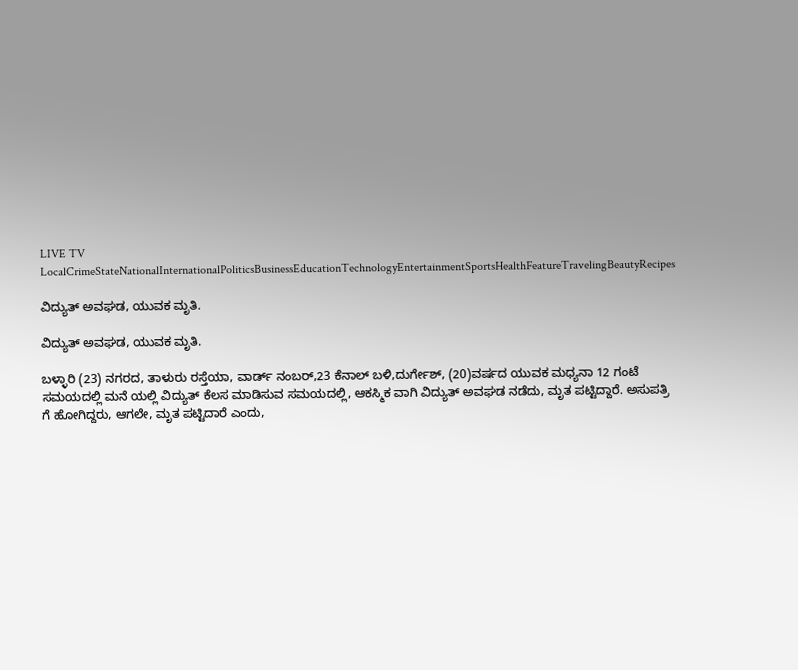LIVE TV LocalCrimeStateNationalInternationalPoliticsBusinessEducationTechnologyEntertainmentSportsHealthFeatureTravelingBeautyRecipes

ವಿದ್ಯುತ್ ಅವಘಡ, ಯುವಕ ಮೃತಿ.

ವಿದ್ಯುತ್ ಅವಘಡ, ಯುವಕ ಮೃತಿ.

ಬಳ್ಳಾರಿ (23) ನಗರದ, ತಾಳುರು ರಸ್ತೆಯಾ, ವಾರ್ಡ್ ನಂಬರ್,23 ಕೆನಾಲ್ ಬಳಿ,ದುರ್ಗೇಶ್, (20)ವರ್ಷದ ಯುವಕ ಮಧ್ಯನಾ 12 ಗಂಟೆ ಸಮಯದಲ್ಲಿ ಮನೆ ಯಲ್ಲಿ ವಿದ್ಯುತ್ ಕೆಲಸ ಮಾಡಿಸುವ ಸಮಯದಲ್ಲಿ, ಆಕಸ್ಮಿಕ ವಾಗಿ ವಿದ್ಯುತ್ ಅವಘಡ ನಡೆದು, ಮೃತ ಪಟ್ಟಿದ್ದಾರೆ. ಅಸುಪತ್ರಿ ಗೆ ಹೋಗಿದ್ದರು, ಆಗಲೇ, ಮೃತ ಪಟ್ಟಿದಾರೆ ಎಂದು,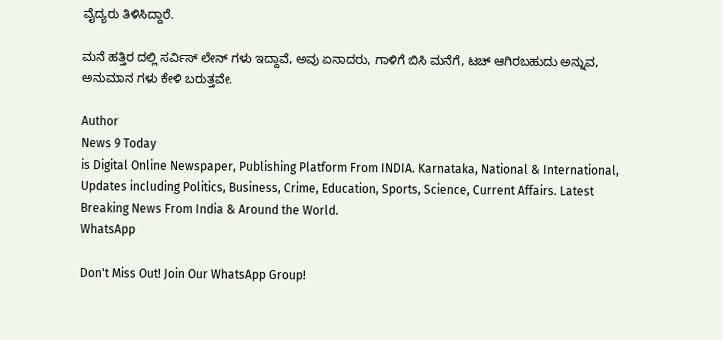ವೈದ್ಯರು ತಿಳಿಸಿದ್ದಾರೆ.

ಮನೆ ಹತ್ತಿರ ದಲ್ಲಿ ಸರ್ವಿಸ್ ಲೇನ್ ಗಳು ಇದ್ದಾವೆ, ಅವು ಏನಾದರು, ಗಾಳಿಗೆ ಬಿಸಿ ಮನೆಗೆ, ಟಚ್ ಆಗಿರಬಹುದು ಅನ್ನುವ, ಅನುಮಾನ ಗಳು ಕೇಳಿ ಬರುತ್ತವೇ.

Author
News 9 Today
is Digital Online Newspaper, Publishing Platform From INDIA. Karnataka, National & International, Updates including Politics, Business, Crime, Education, Sports, Science, Current Affairs. Latest Breaking News From India & Around the World.
WhatsApp

Don't Miss Out! Join Our WhatsApp Group!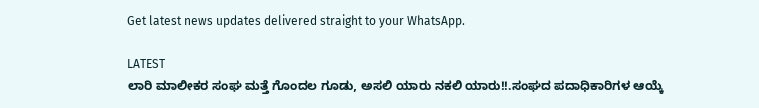Get latest news updates delivered straight to your WhatsApp.

LATEST
ಲಾರಿ ಮಾಲೀಕರ ಸಂಘ ಮತ್ತೆ ಗೊಂದಲ ಗೂಡು, ಅಸಲಿ ಯಾರು ನಕಲಿ ಯಾರು!!.ಸಂಘದ ಪದಾಧಿಕಾರಿಗಳ ಆಯ್ಕೆ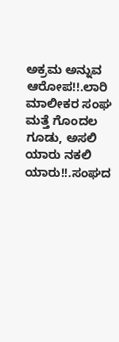ಅಕ್ರಮ ಅನ್ನುವ ಆರೋಪ!!.ಲಾರಿ ಮಾಲೀಕರ ಸಂಘ ಮತ್ತೆ ಗೊಂದಲ ಗೂಡು, ಅಸಲಿ ಯಾರು ನಕಲಿ ಯಾರು!!.ಸಂಘದ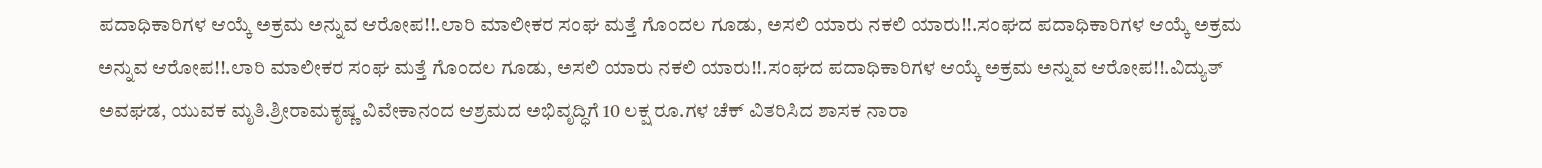ಪದಾಧಿಕಾರಿಗಳ ಆಯ್ಕೆ ಅಕ್ರಮ ಅನ್ನುವ ಆರೋಪ!!.ಲಾರಿ ಮಾಲೀಕರ ಸಂಘ ಮತ್ತೆ ಗೊಂದಲ ಗೂಡು, ಅಸಲಿ ಯಾರು ನಕಲಿ ಯಾರು!!.ಸಂಘದ ಪದಾಧಿಕಾರಿಗಳ ಆಯ್ಕೆ ಅಕ್ರಮ ಅನ್ನುವ ಆರೋಪ!!.ಲಾರಿ ಮಾಲೀಕರ ಸಂಘ ಮತ್ತೆ ಗೊಂದಲ ಗೂಡು, ಅಸಲಿ ಯಾರು ನಕಲಿ ಯಾರು!!.ಸಂಘದ ಪದಾಧಿಕಾರಿಗಳ ಆಯ್ಕೆ ಅಕ್ರಮ ಅನ್ನುವ ಆರೋಪ!!.ವಿದ್ಯುತ್ ಅವಘಡ, ಯುವಕ ಮೃತಿ.ಶ್ರೀರಾಮಕೃಷ್ಣ ವಿವೇಕಾನಂದ ಆಶ್ರಮದ ಅಭಿವೃದ್ಧಿಗೆ 10 ಲಕ್ಷ ರೂ.ಗಳ ಚೆಕ್ ವಿತರಿಸಿದ ಶಾಸಕ ನಾರಾ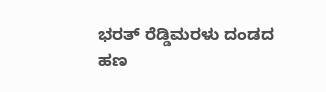ಭರತ್ ರೆಡ್ಡಿಮರಳು ದಂಡದ ಹಣ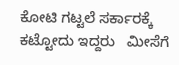ಕೋಟಿ ಗಟ್ಟಲೆ ಸರ್ಕಾರಕ್ಕೆ ಕಟ್ಟೋದು ಇದ್ದರು   ಮೀಸೆಗೆ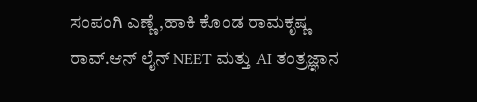ಸಂಪಂಗಿ ಎಣ್ಣೆ,ಹಾಕಿ ಕೊಂಡ ರಾಮಕೃಷ್ಣ ರಾವ್.ಆನ್ ಲೈನ್ NEET ಮತ್ತು AI ತಂತ್ರಜ್ಞಾನ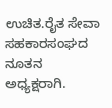ಉಚಿತ.ರೈತ ಸೇವಾ ಸಹಕಾರಸಂಘದ ನೂತನ ಅಧ್ಯಕ್ಷರಾಗಿ.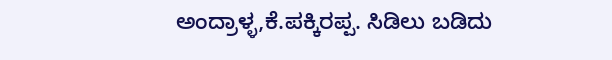ಅಂದ್ರಾಳ್ಳ,ಕೆ.ಪಕ್ಕಿರಪ್ಪ. ಸಿಡಿಲು ಬಡಿದು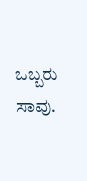ಒಬ್ಬರು ಸಾವು.